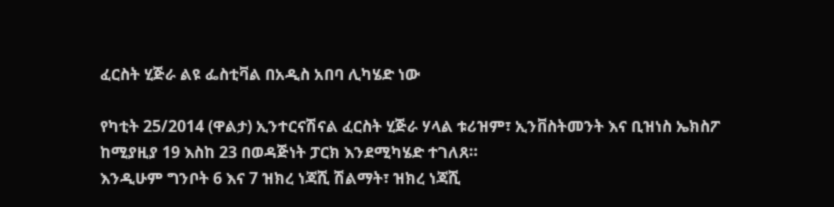ፈርስት ሂጅራ ልዩ ፌስቲቫል በአዲስ አበባ ሊካሄድ ነው

የካቲት 25/2014 (ዋልታ) ኢንተርናሽናል ፈርስት ሂጅራ ሃላል ቱሪዝም፣ ኢንቨስትመንት እና ቢዝነስ ኤክስፖ ከሚያዚያ 19 እስከ 23 በወዳጅነት ፓርክ እንደሚካሄድ ተገለጸ።
እንዲሁም ግንቦት 6 እና 7 ዝክረ ነጃሺ ሽልማት፣ ዝክረ ነጃሺ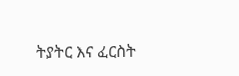ትያትር እና ፈርስት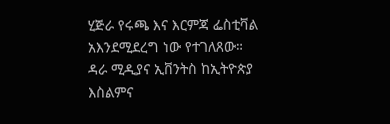ሂጅራ የሩጫ እና እርምጃ ፌስቲቫል አእንደሚደረግ ነው የተገለጸው።
ዳራ ሚዲያና ኢቨንትስ ከኢትዮጵያ እስልምና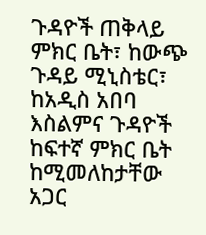ጉዳዮች ጠቅላይ ምክር ቤት፣ ከውጭ ጉዳይ ሚኒስቴር፣ ከአዲስ አበባ እስልምና ጉዳዮች ከፍተኛ ምክር ቤት ከሚመለከታቸው አጋር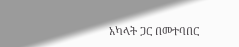አካላት ጋር በመተባበር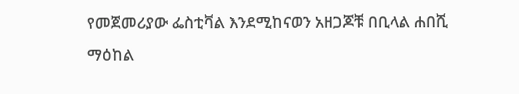የመጀመሪያው ፌስቲቫል እንደሚከናወን አዘጋጆቹ በቢላል ሐበሺ ማዕከል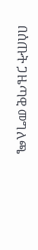በሰጡት ጋዜጣዊ መግለጫ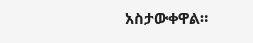አስታውቀዋል።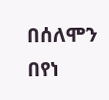በሰለሞን በየነ